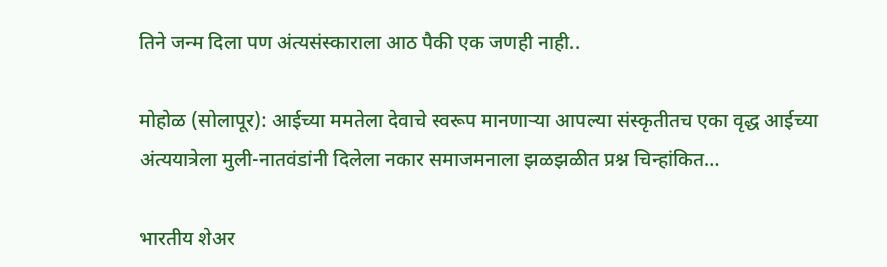तिने जन्म दिला पण अंत्यसंस्काराला आठ पैकी एक जणही नाही..

मोहोळ (सोलापूर): आईच्या ममतेला देवाचे स्वरूप मानणाऱ्या आपल्या संस्कृतीतच एका वृद्ध आईच्या अंत्ययात्रेला मुली-नातवंडांनी दिलेला नकार समाजमनाला झळझळीत प्रश्न चिन्हांकित…

भारतीय शेअर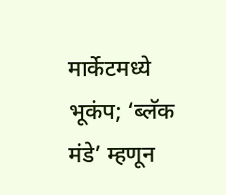मार्केटमध्ये भूकंप; ‘ब्लॅक मंडे’ म्हणून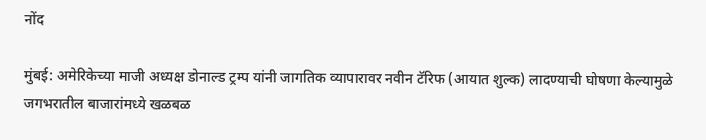नोंद

मुंबई: अमेरिकेच्या माजी अध्यक्ष डोनाल्ड ट्रम्प यांनी जागतिक व्यापारावर नवीन टॅरिफ (आयात शुल्क) लादण्याची घोषणा केल्यामुळे जगभरातील बाजारांमध्ये खळबळ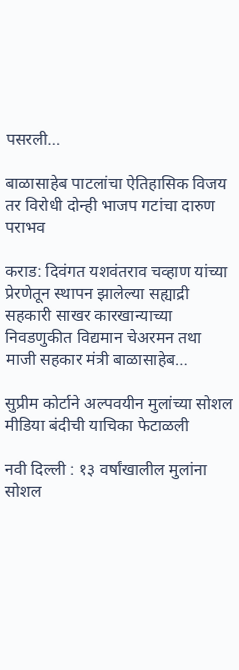पसरली…

बाळासाहेब पाटलांचा ऐतिहासिक विजय तर विरोधी दोन्ही भाजप गटांचा दारुण पराभव

कराड: दिवंगत यशवंतराव चव्हाण यांच्या प्रेरणेतून स्थापन झालेल्या सह्याद्री सहकारी साखर कारखान्याच्या निवडणुकीत विद्यमान चेअरमन तथा माजी सहकार मंत्री बाळासाहेब…

सुप्रीम कोर्टाने अल्पवयीन मुलांच्या सोशल मीडिया बंदीची याचिका फेटाळली

नवी दिल्ली : १३ वर्षांखालील मुलांना सोशल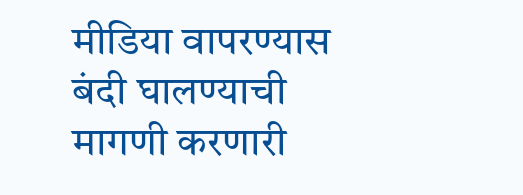मीडिया वापरण्यास बंदी घालण्याची मागणी करणारी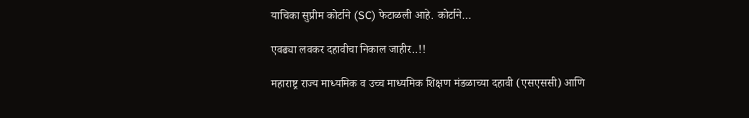याचिका सुप्रीम कोर्टाने (SC) फेटाळली आहे. कोर्टाने…

एवढ्या लवकर दहावीचा निकाल जाहीर..!!

महाराष्ट्र राज्य माध्यमिक व उच्च माध्यमिक शिक्षण मंडळाच्या दहावी (एसएससी) आणि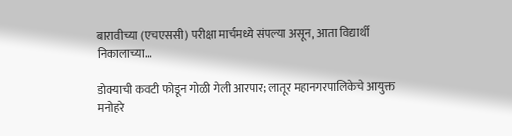बारावीच्या (एचएससी) परीक्षा मार्चमध्ये संपल्या असून, आता विद्यार्थी निकालाच्या…

डोक्याची कवटी फोडून गोळी गेली आरपार; लातूर महानगरपालिकेचे आयुक्त मनोहरे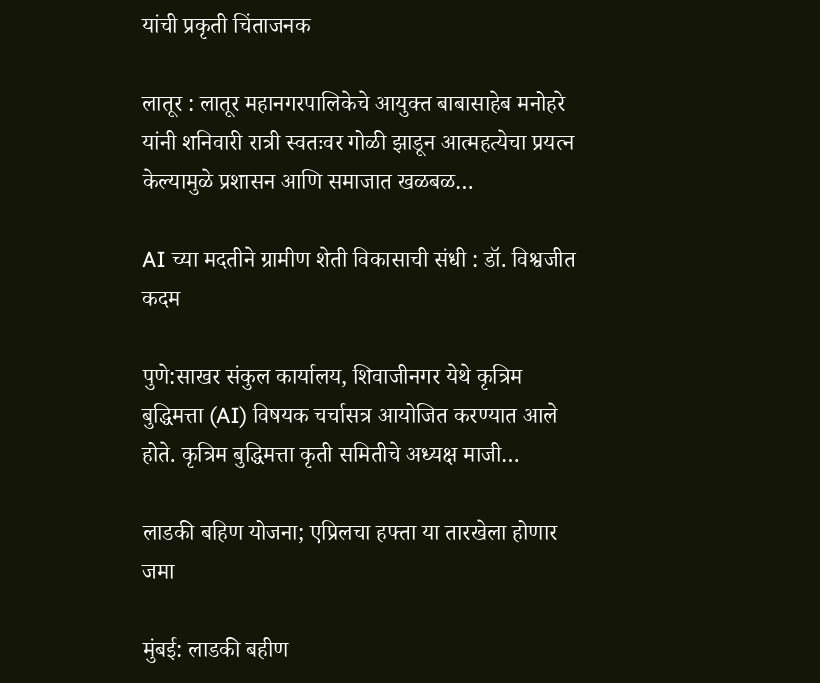यांची प्रकृती चिंताजनक

लातूर : लातूर महानगरपालिकेचे आयुक्त बाबासाहेब मनोहरे यांनी शनिवारी रात्री स्वतःवर गोळी झाडून आत्महत्येचा प्रयत्न केल्यामुळे प्रशासन आणि समाजात खळबळ…

AI च्या मदतीने ग्रामीण शेती विकासाची संधी : डॉ. विश्वजीत कदम

पुणे:साखर संकुल कार्यालय, शिवाजीनगर येथे कृत्रिम बुद्धिमत्ता (AI) विषयक चर्चासत्र आयोजित करण्यात आले होते. कृत्रिम बुद्धिमत्ता कृती समितीचे अध्यक्ष माजी…

लाडकी बहिण योजना; एप्रिलचा हफ्ता या तारखेला होणार जमा

मुंबई: लाडकी बहीण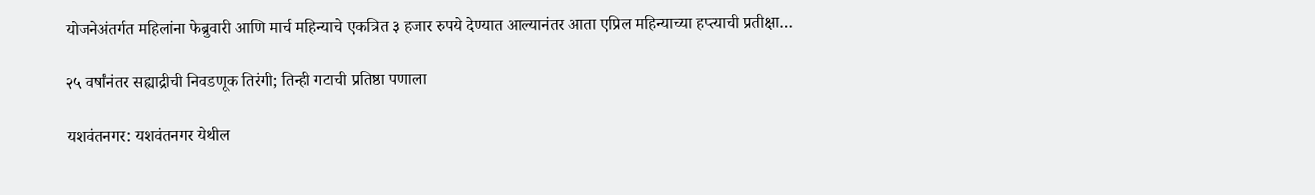योजनेअंतर्गत महिलांना फेब्रुवारी आणि मार्च महिन्याचे एकत्रित ३ हजार रुपये देण्यात आल्यानंतर आता एप्रिल महिन्याच्या हप्त्याची प्रतीक्षा…

२५ वर्षांनंतर सह्याद्रीची निवडणूक तिरंगी; तिन्ही गटाची प्रतिष्ठा पणाला

यशवंतनगर: यशवंतनगर येथील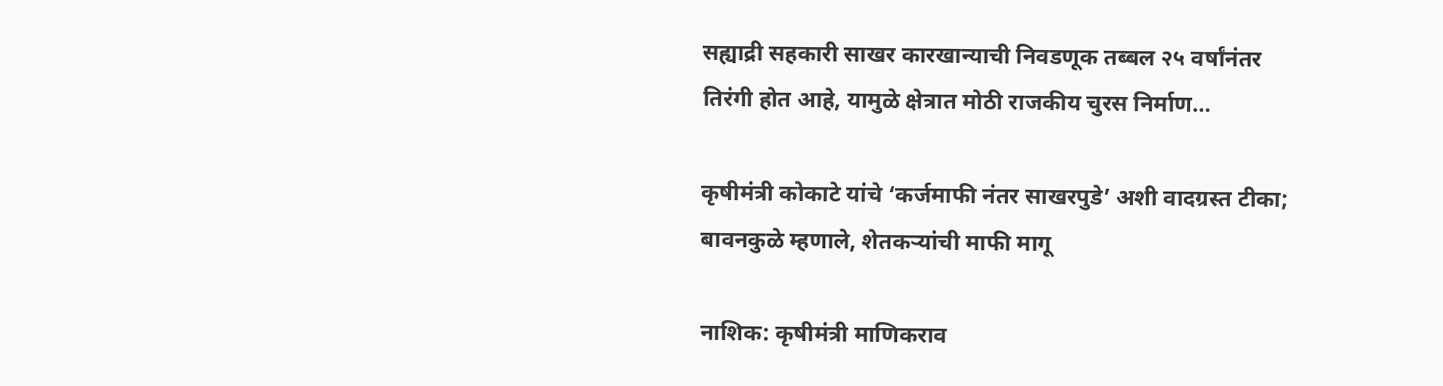सह्याद्री सहकारी साखर कारखान्याची निवडणूक तब्बल २५ वर्षांनंतर तिरंगी होत आहे, यामुळे क्षेत्रात मोठी राजकीय चुरस निर्माण…

कृषीमंत्री कोकाटे यांचे ‘कर्जमाफी नंतर साखरपुडे’ अशी वादग्रस्त टीका; बावनकुळे म्हणाले, शेतकऱ्यांची माफी मागू

नाशिक: कृषीमंत्री माणिकराव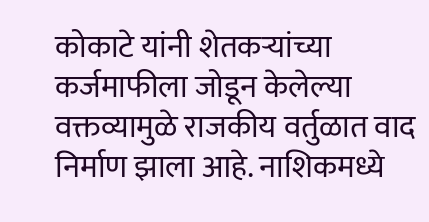कोकाटे यांनी शेतकऱ्यांच्या कर्जमाफीला जोडून केलेल्या वक्तव्यामुळे राजकीय वर्तुळात वाद निर्माण झाला आहे. नाशिकमध्ये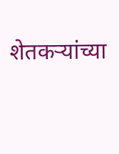शेतकऱ्यांच्या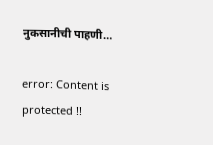नुकसानीची पाहणी…

error: Content is protected !!